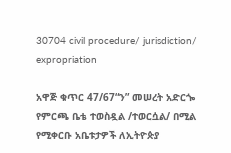30704 civil procedure/ jurisdiction/ expropriation

አዋጅ ቁጥር 47/67“ን” መሠረት አድርጐ የምርጫ ቤቴ ተወስዷል /ተወርሷል/ በሚል የሚቀርቡ አቤቱታዎች ለኢትዮጵያ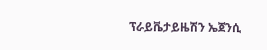ፕራይቬታይዜሽን ኤጀንሲ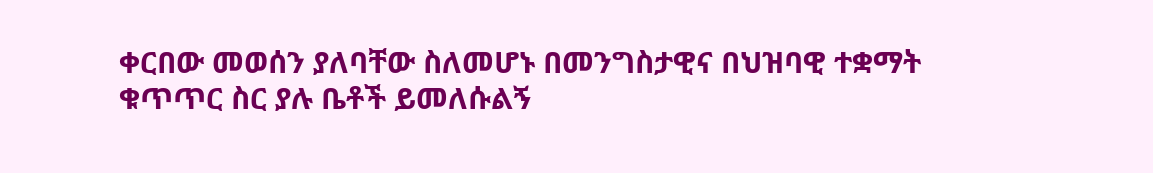ቀርበው መወሰን ያለባቸው ስለመሆኑ በመንግስታዊና በህዝባዊ ተቋማት ቁጥጥር ስር ያሉ ቤቶች ይመለሱልኝ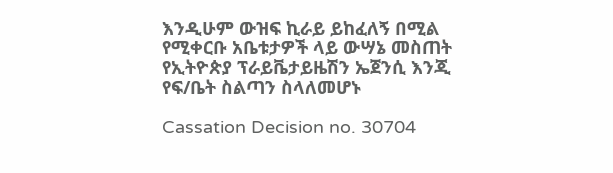እንዲሁም ውዝፍ ኪራይ ይከፈለኝ በሚል የሚቀርቡ አቤቱታዎች ላይ ውሣኔ መስጠት የኢትዮጵያ ፕራይቬታይዜሽን ኤጀንሲ እንጂ የፍ/ቤት ስልጣን ስላለመሆኑ

Cassation Decision no. 30704